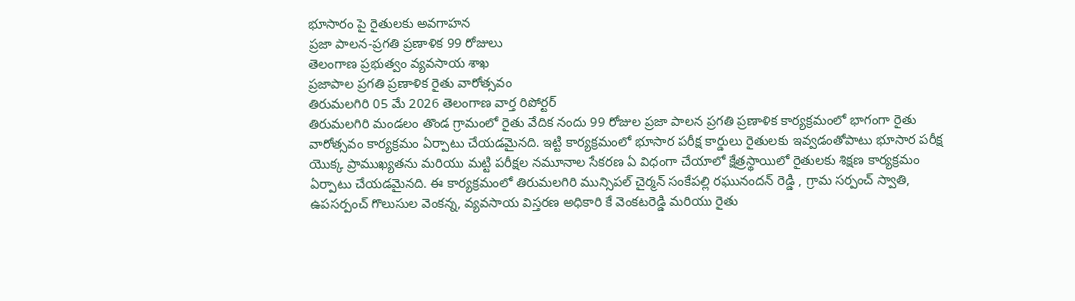భూసారం పై రైతులకు అవగాహన
ప్రజా పాలన-ప్రగతి ప్రణాళిక 99 రోజులు
తెలంగాణ ప్రభుత్వం వ్యవసాయ శాఖ
ప్రజాపాల ప్రగతి ప్రణాళిక రైతు వారోత్సవం
తిరుమలగిరి 05 మే 2026 తెలంగాణ వార్త రిపోర్టర్
తిరుమలగిరి మండలం తొండ గ్రామంలో రైతు వేదిక నందు 99 రోజుల ప్రజా పాలన ప్రగతి ప్రణాళిక కార్యక్రమంలో భాగంగా రైతు వారోత్సవం కార్యక్రమం ఏర్పాటు చేయడమైనది. ఇట్టి కార్యక్రమంలో భూసార పరీక్ష కార్డులు రైతులకు ఇవ్వడంతోపాటు భూసార పరీక్ష యొక్క ప్రాముఖ్యతను మరియు మట్టి పరీక్షల నమూనాల సేకరణ ఏ విధంగా చేయాలో క్షేత్రస్థాయిలో రైతులకు శిక్షణ కార్యక్రమం ఏర్పాటు చేయడమైనది. ఈ కార్యక్రమంలో తిరుమలగిరి మున్సిపల్ చైర్మన్ సంకేపల్లి రఘునందన్ రెడ్డి , గ్రామ సర్పంచ్ స్వాతి, ఉపసర్పంచ్ గొలుసుల వెంకన్న, వ్యవసాయ విస్తరణ అధికారి కే వెంకటరెడ్డి మరియు రైతు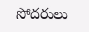సోదరులు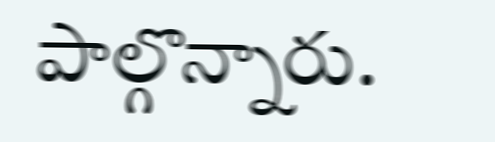పాల్గొన్నారు.